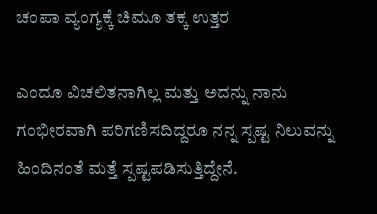ಚಂಪಾ ವ್ಯಂಗ್ಯಕ್ಕೆ ಚಿಮೂ ತಕ್ಕ ಉತ್ತರ

ಎಂದೂ ವಿಚಲಿತನಾಗಿಲ್ಲ ಮತ್ತು ಅದನ್ನು ನಾನು ಗಂಭೀರವಾಗಿ ಪರಿಗಣಿಸದಿದ್ದರೂ ನನ್ನ ಸ್ಪಷ್ಟ ನಿಲುವನ್ನು ಹಿಂದಿನಂತೆ ಮತ್ತೆ ಸ್ಪಷ್ಟಪಡಿಸುತ್ತಿದ್ದೇನೆ.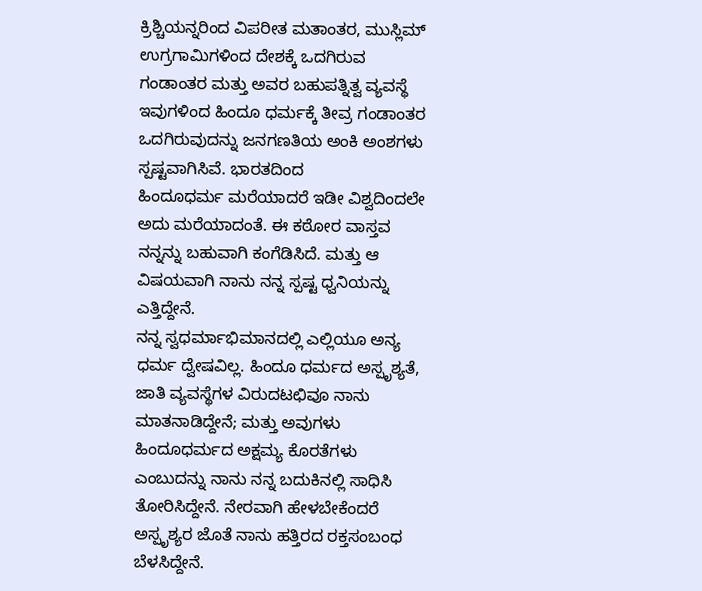ಕ್ರಿಶ್ಚಿಯನ್ನರಿಂದ ವಿಪರೀತ ಮತಾಂತರ, ಮುಸ್ಲಿಮ್ ಉಗ್ರಗಾಮಿಗಳಿಂದ ದೇಶಕ್ಕೆ ಒದಗಿರುವ ಗಂಡಾಂತರ ಮತ್ತು ಅವರ ಬಹುಪತ್ನಿತ್ವ ವ್ಯವಸ್ಥೆ ಇವುಗಳಿಂದ ಹಿಂದೂ ಧರ್ಮಕ್ಕೆ ತೀವ್ರ ಗಂಡಾಂತರ ಒದಗಿರುವುದನ್ನು ಜನಗಣತಿಯ ಅಂಕಿ ಅಂಶಗಳು ಸ್ಪಷ್ಟವಾಗಿಸಿವೆ. ಭಾರತದಿಂದ
ಹಿಂದೂಧರ್ಮ ಮರೆಯಾದರೆ ಇಡೀ ವಿಶ್ವದಿಂದಲೇ ಅದು ಮರೆಯಾದಂತೆ. ಈ ಕಠೋರ ವಾಸ್ತವ ನನ್ನನ್ನು ಬಹುವಾಗಿ ಕಂಗೆಡಿಸಿದೆ. ಮತ್ತು ಆ ವಿಷಯವಾಗಿ ನಾನು ನನ್ನ ಸ್ಪಷ್ಟ ಧ್ವನಿಯನ್ನು ಎತ್ತಿದ್ದೇನೆ.
ನನ್ನ ಸ್ವಧರ್ಮಾಭಿಮಾನದಲ್ಲಿ ಎಲ್ಲಿಯೂ ಅನ್ಯ ಧರ್ಮ ದ್ವೇಷವಿಲ್ಲ. ಹಿಂದೂ ಧರ್ಮದ ಅಸ್ಪೃಶ್ಯತೆ, ಜಾತಿ ವ್ಯವಸ್ಥೆಗಳ ವಿರುದಟಛಿವೂ ನಾನು ಮಾತನಾಡಿದ್ದೇನೆ; ಮತ್ತು ಅವುಗಳು ಹಿಂದೂಧರ್ಮದ ಅಕ್ಷಮ್ಯ ಕೊರತೆಗಳು ಎಂಬುದನ್ನು ನಾನು ನನ್ನ ಬದುಕಿನಲ್ಲಿ ಸಾಧಿಸಿ ತೋರಿಸಿದ್ದೇನೆ. ನೇರವಾಗಿ ಹೇಳಬೇಕೆಂದರೆ ಅಸ್ಪೃಶ್ಯರ ಜೊತೆ ನಾನು ಹತ್ತಿರದ ರಕ್ತಸಂಬಂಧ ಬೆಳಸಿದ್ದೇನೆ.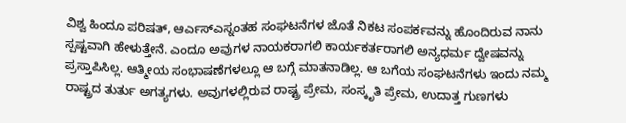ವಿಶ್ವ ಹಿಂದೂ ಪರಿಷತ್, ಆರ್ಎಸ್ಎಸ್ನಂತಹ ಸಂಘಟನೆಗಳ ಜೊತೆ ನಿಕಟ ಸಂಪರ್ಕವನ್ನು ಹೊಂದಿರುವ ನಾನು ಸ್ಪಷ್ಟವಾಗಿ ಹೇಳುತ್ತೇನೆ. ಎಂದೂ ಅವುಗಳ ನಾಯಕರಾಗಲಿ ಕಾರ್ಯಕರ್ತರಾಗಲಿ ಅನ್ಯಧರ್ಮ ದ್ವೇಷವನ್ನು ಪ್ರಸ್ತಾಪಿಸಿಲ್ಲ. ಆತ್ಮೀಯ ಸಂಭಾಷಣೆಗಳಲ್ಲೂ ಆ ಬಗ್ಗೆ ಮಾತನಾಡಿಲ್ಲ. ಆ ಬಗೆಯ ಸಂಘಟನೆಗಳು ಇಂದು ನಮ್ಮ ರಾಷ್ಟ್ರದ ತುರ್ತು ಅಗತ್ಯಗಳು. ಅವುಗಳಲ್ಲಿರುವ ರಾಷ್ಟ್ರ ಪ್ರೇಮ, ಸಂಸ್ಕೃತಿ ಪ್ರೇಮ, ಉದಾತ್ತ ಗುಣಗಳು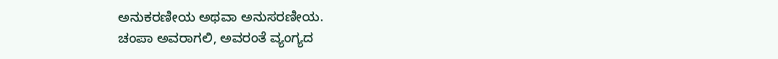ಅನುಕರಣೀಯ ಅಥವಾ ಅನುಸರಣೀಯ.
ಚಂಪಾ ಅವರಾಗಲಿ, ಅವರಂತೆ ವ್ಯಂಗ್ಯದ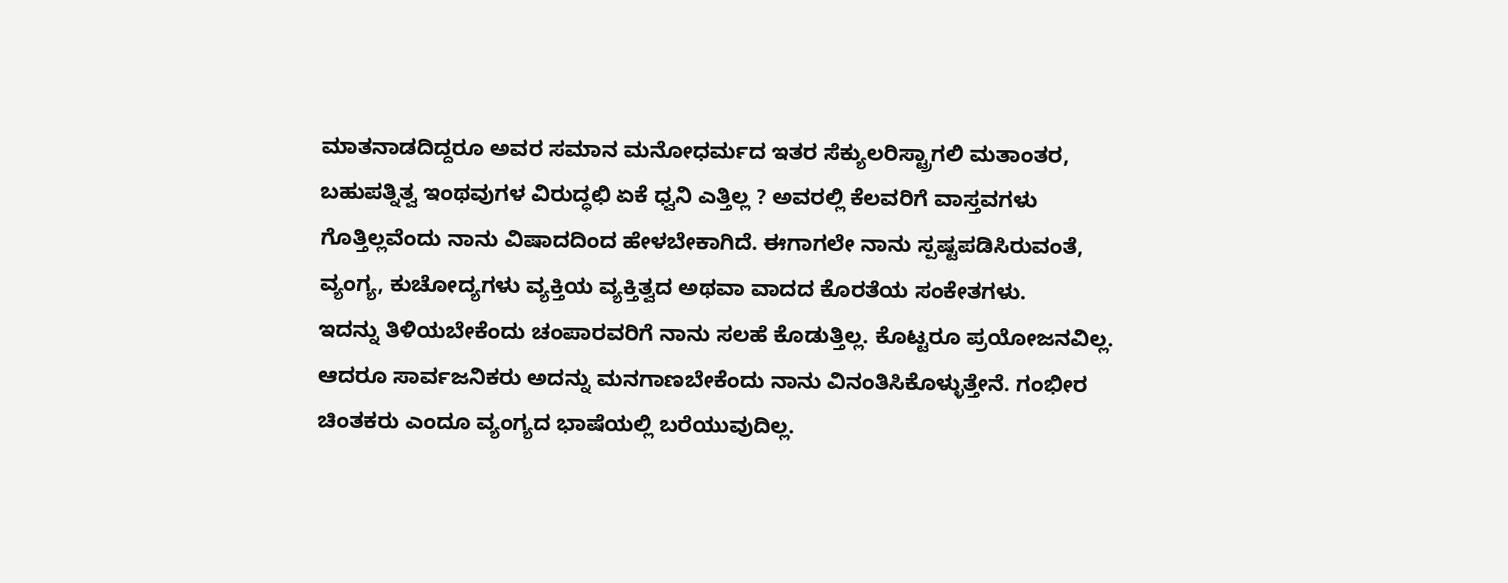ಮಾತನಾಡದಿದ್ದರೂ ಅವರ ಸಮಾನ ಮನೋಧರ್ಮದ ಇತರ ಸೆಕ್ಯುಲರಿಸ್ಟ್ರಾಗಲಿ ಮತಾಂತರ, ಬಹುಪತ್ನಿತ್ವ ಇಂಥವುಗಳ ವಿರುದ್ಧಛಿ ಏಕೆ ಧ್ವನಿ ಎತ್ತಿಲ್ಲ ? ಅವರಲ್ಲಿ ಕೆಲವರಿಗೆ ವಾಸ್ತವಗಳು ಗೊತ್ತಿಲ್ಲವೆಂದು ನಾನು ವಿಷಾದದಿಂದ ಹೇಳಬೇಕಾಗಿದೆ. ಈಗಾಗಲೇ ನಾನು ಸ್ಪಷ್ಟಪಡಿಸಿರುವಂತೆ, ವ್ಯಂಗ್ಯ, ಕುಚೋದ್ಯಗಳು ವ್ಯಕ್ತಿಯ ವ್ಯಕ್ತಿತ್ವದ ಅಥವಾ ವಾದದ ಕೊರತೆಯ ಸಂಕೇತಗಳು.
ಇದನ್ನು ತಿಳಿಯಬೇಕೆಂದು ಚಂಪಾರವರಿಗೆ ನಾನು ಸಲಹೆ ಕೊಡುತ್ತಿಲ್ಲ. ಕೊಟ್ಟರೂ ಪ್ರಯೋಜನವಿಲ್ಲ. ಆದರೂ ಸಾರ್ವಜನಿಕರು ಅದನ್ನು ಮನಗಾಣಬೇಕೆಂದು ನಾನು ವಿನಂತಿಸಿಕೊಳ್ಳುತ್ತೇನೆ. ಗಂಭೀರ ಚಿಂತಕರು ಎಂದೂ ವ್ಯಂಗ್ಯದ ಭಾಷೆಯಲ್ಲಿ ಬರೆಯುವುದಿಲ್ಲ.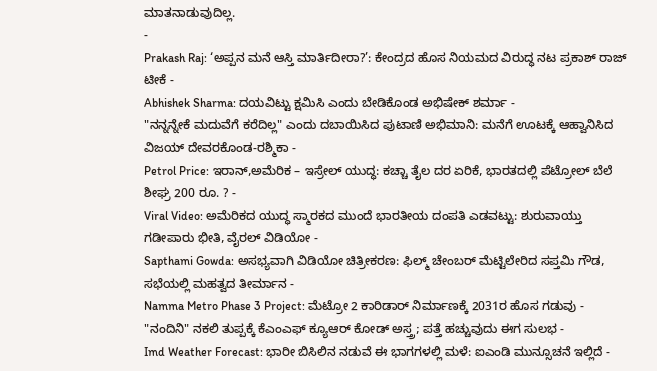ಮಾತನಾಡುವುದಿಲ್ಲ.
-
Prakash Raj: ‘ಅಪ್ಪನ ಮನೆ ಆಸ್ತಿ ಮಾರ್ತಿದೀರಾ?’: ಕೇಂದ್ರದ ಹೊಸ ನಿಯಮದ ವಿರುದ್ಧ ನಟ ಪ್ರಕಾಶ್ ರಾಜ್ ಟೀಕೆ -
Abhishek Sharma: ದಯವಿಟ್ಟು ಕ್ಷಮಿಸಿ ಎಂದು ಬೇಡಿಕೊಂಡ ಅಭಿಷೇಕ್ ಶರ್ಮಾ -
"ನನ್ನನ್ನೇಕೆ ಮದುವೆಗೆ ಕರೆದಿಲ್ಲ" ಎಂದು ದಬಾಯಿಸಿದ ಪುಟಾಣಿ ಅಭಿಮಾನಿ: ಮನೆಗೆ ಊಟಕ್ಕೆ ಆಹ್ವಾನಿಸಿದ ವಿಜಯ್ ದೇವರಕೊಂಡ-ರಶ್ಮಿಕಾ -
Petrol Price: ಇರಾನ್,ಅಮೆರಿಕ – ಇಸ್ರೇಲ್ ಯುದ್ಧ: ಕಚ್ಚಾ ತೈಲ ದರ ಏರಿಕೆ, ಭಾರತದಲ್ಲಿ ಪೆಟ್ರೋಲ್ ಬೆಲೆ ಶೀಘ್ರ 200 ರೂ. ? -
Viral Video: ಅಮೆರಿಕದ ಯುದ್ಧ ಸ್ಮಾರಕದ ಮುಂದೆ ಭಾರತೀಯ ದಂಪತಿ ಎಡವಟ್ಟು: ಶುರುವಾಯ್ತು ಗಡೀಪಾರು ಭೀತಿ, ವೈರಲ್ ವಿಡಿಯೋ -
Sapthami Gowda: ಅಸಭ್ಯವಾಗಿ ವಿಡಿಯೋ ಚಿತ್ರೀಕರಣ: ಫಿಲ್ಮ್ ಚೇಂಬರ್ ಮೆಟ್ಟಿಲೇರಿದ ಸಪ್ತಮಿ ಗೌಡ, ಸಭೆಯಲ್ಲಿ ಮಹತ್ವದ ತೀರ್ಮಾನ -
Namma Metro Phase 3 Project: ಮೆಟ್ರೋ 2 ಕಾರಿಡಾರ್ ನಿರ್ಮಾಣಕ್ಕೆ 2031ರ ಹೊಸ ಗಡುವು -
"ನಂದಿನಿ" ನಕಲಿ ತುಪ್ಪಕ್ಕೆ ಕೆಎಂಎಫ್ ಕ್ಯೂಆರ್ ಕೋಡ್ ಅಸ್ತ್ರ; ಪತ್ತೆ ಹಚ್ಚುವುದು ಈಗ ಸುಲಭ -
Imd Weather Forecast: ಭಾರೀ ಬಿಸಿಲಿನ ನಡುವೆ ಈ ಭಾಗಗಳಲ್ಲಿ ಮಳೆ: ಐಎಂಡಿ ಮುನ್ಸೂಚನೆ ಇಲ್ಲಿದೆ -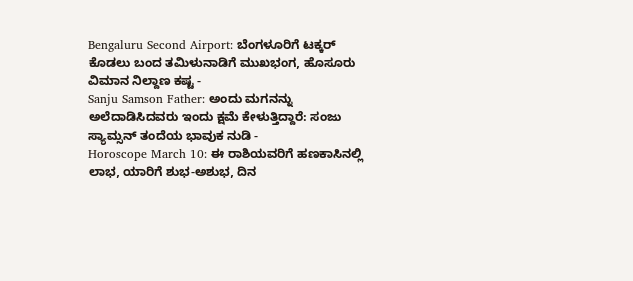Bengaluru Second Airport: ಬೆಂಗಳೂರಿಗೆ ಟಕ್ಕರ್ ಕೊಡಲು ಬಂದ ತಮಿಳುನಾಡಿಗೆ ಮುಖಭಂಗ, ಹೊಸೂರು ವಿಮಾನ ನಿಲ್ದಾಣ ಕಷ್ಟ -
Sanju Samson Father: ಅಂದು ಮಗನನ್ನು ಅಲೆದಾಡಿಸಿದವರು ಇಂದು ಕ್ಷಮೆ ಕೇಳುತ್ತಿದ್ದಾರೆ: ಸಂಜು ಸ್ಯಾಮ್ಸನ್ ತಂದೆಯ ಭಾವುಕ ನುಡಿ -
Horoscope March 10: ಈ ರಾಶಿಯವರಿಗೆ ಹಣಕಾಸಿನಲ್ಲಿ ಲಾಭ, ಯಾರಿಗೆ ಶುಭ-ಅಶುಭ, ದಿನ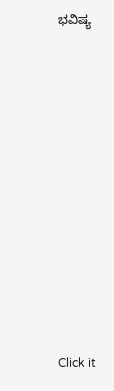ಭವಿಷ್ಯ












Click it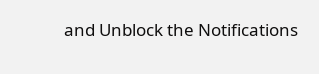and Unblock the Notifications